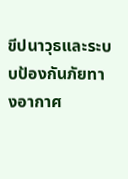ขีปนาวุธและระบบป้องกันภัยทางอากาศ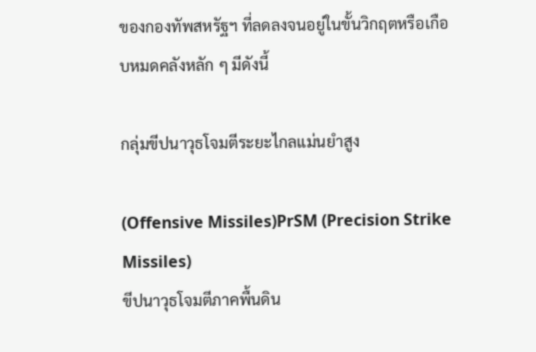ของกองทัพสหรัฐฯ ที่ลดลงจนอยู่ในขั้นวิกฤตหรือเกือบหมดคลังหลัก ๆ มีดังนี้

กลุ่มขีปนาวุธโจมตีระยะไกลแม่นยำสูง

(Offensive Missiles)PrSM (Precision Strike Missiles)
ขีปนาวุธโจมตีภาคพื้นดิน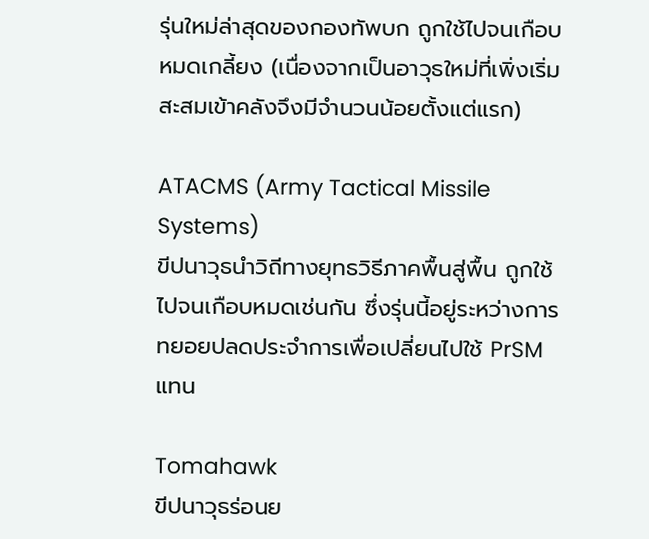รุ่นใหม่ล่าสุดของกองทัพบก ถูกใช้ไปจนเกือบหมดเกลี้ยง (เนื่องจากเป็นอาวุธใหม่ที่เพิ่งเริ่มสะสมเข้าคลังจึงมีจำนวนน้อยตั้งแต่แรก)

ATACMS (Army Tactical Missile Systems)
ขีปนาวุธนำวิถีทางยุทธวิธีภาคพื้นสู่พื้น ถูกใช้ไปจนเกือบหมดเช่นกัน ซึ่งรุ่นนี้อยู่ระหว่างการทยอยปลดประจำการเพื่อเปลี่ยนไปใช้ PrSM แทน

Tomahawk
ขีปนาวุธร่อนย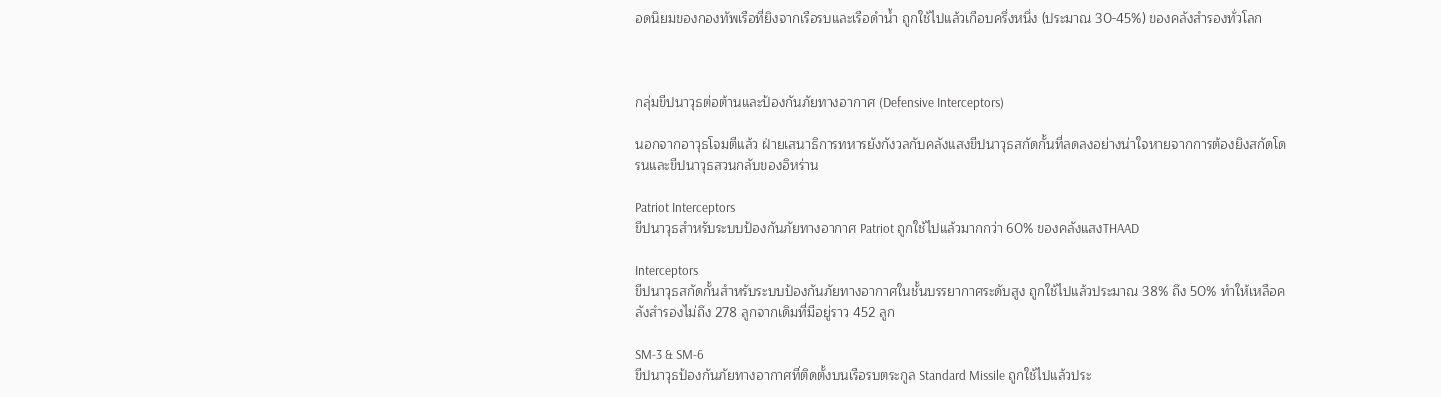อดนิยมของกองทัพเรือที่ยิงจากเรือรบและเรือดำน้ำ ถูกใช้ไปแล้วเกือบครึ่งหนึ่ง (ประมาณ 30-45%) ของคลังสำรองทั่วโลก



กลุ่มขีปนาวุธต่อต้านและป้องกันภัยทางอากาศ (Defensive Interceptors)

นอกจากอาวุธโจมตีแล้ว ฝ่ายเสนาธิการทหารยังกังวลกับคลังแสงขีปนาวุธสกัดกั้นที่ลดลงอย่างน่าใจหายจากการต้องยิงสกัดโดรนและขีปนาวุธสวนกลับของอิหร่าน

Patriot Interceptors
ขีปนาวุธสำหรับระบบป้องกันภัยทางอากาศ Patriot ถูกใช้ไปแล้วมากกว่า 60% ของคลังแสงTHAAD

Interceptors
ขีปนาวุธสกัดกั้นสำหรับระบบป้องกันภัยทางอากาศในชั้นบรรยากาศระดับสูง ถูกใช้ไปแล้วประมาณ 38% ถึง 50% ทำให้เหลือคลังสำรองไม่ถึง 278 ลูกจากเดิมที่มีอยู่ราว 452 ลูก

SM-3 & SM-6
ขีปนาวุธป้องกันภัยทางอากาศที่ติดตั้งบนเรือรบตระกูล Standard Missile ถูกใช้ไปแล้วประ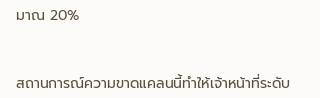มาณ 20%



สถานการณ์ความขาดแคลนนี้ทำให้เจ้าหน้าที่ระดับ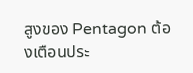สูงของ Pentagon ต้องเตือนประ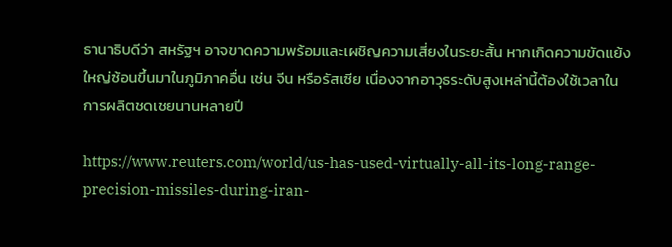ธานาธิบดีว่า สหรัฐฯ อาจขาดความพร้อมและเผชิญความเสี่ยงในระยะสั้น หากเกิดความขัดแย้งใหญ่ซ้อนขึ้นมาในภูมิภาคอื่น เช่น จีน หรือรัสเซีย เนื่องจากอาวุธระดับสูงเหล่านี้ต้องใช้เวลาในการผลิตชดเชยนานหลายปี

https://www.reuters.com/world/us-has-used-virtually-all-its-long-range-precision-missiles-during-iran-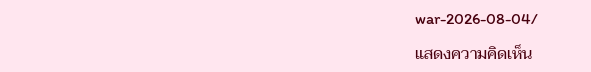war-2026-08-04/

แสดงความคิดเห็น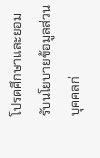โปรดศึกษาและยอมรับนโยบายข้อมูลส่วนบุคคลก่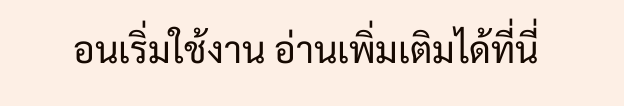อนเริ่มใช้งาน อ่านเพิ่มเติมได้ที่นี่